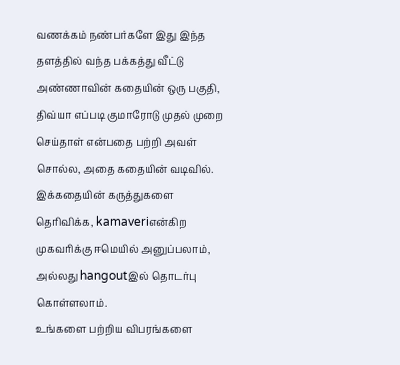வணக்கம் நண்பர்களே இது இந்த தளத்தில் வந்த பக்கத்து வீட்டு அண்ணாவின் கதையின் ஒரு பகுதி, திவ்யா எப்படி குமாரோடு முதல் முறை செய்தாள் என்பதை பற்றி அவள் சொல்ல, அதை கதையின் வடிவில்.
இக்கதையின் கருத்துகளை தெரிவிக்க, kamaveriஎன்கிற முகவரிக்கு ஈமெயில் அனுப்பலாம், அல்லது hangoutஇல் தொடர்பு கொள்ளலாம்.
உங்களை பற்றிய விபரங்களை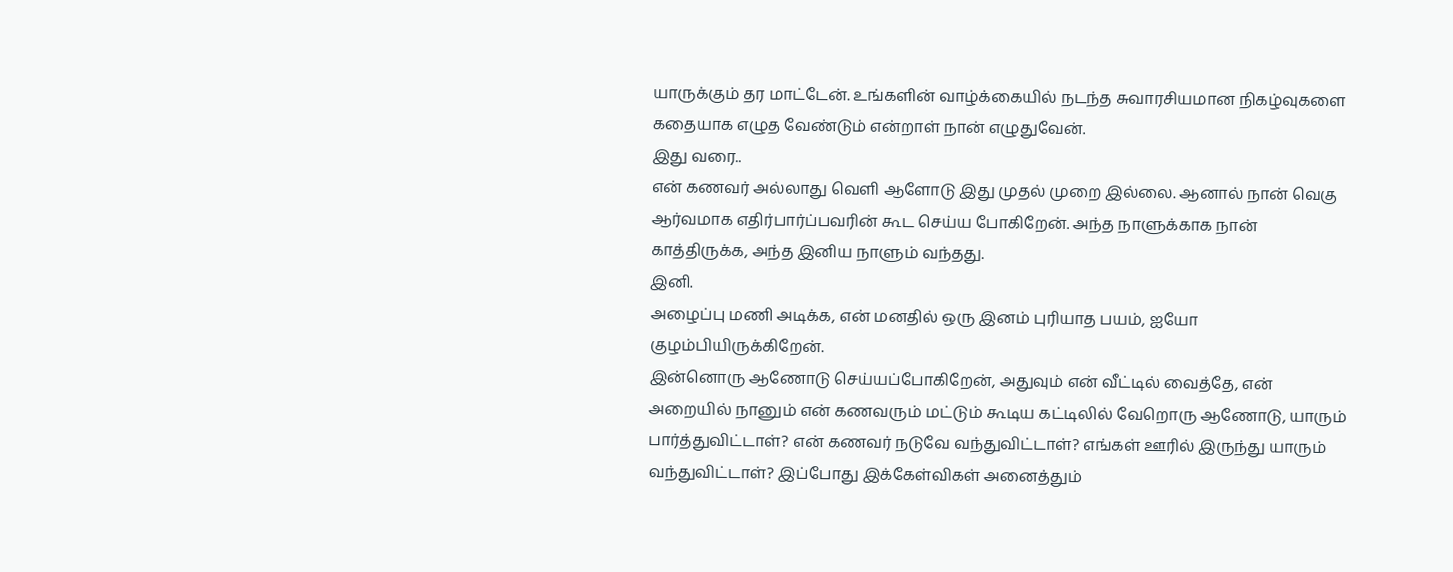யாருக்கும் தர மாட்டேன். உங்களின் வாழ்க்கையில் நடந்த சுவாரசியமான நிகழ்வுகளை கதையாக எழுத வேண்டும் என்றாள் நான் எழுதுவேன்.
இது வரை..
என் கணவர் அல்லாது வெளி ஆளோடு இது முதல் முறை இல்லை. ஆனால் நான் வெகு ஆர்வமாக எதிர்பார்ப்பவரின் கூட செய்ய போகிறேன். அந்த நாளுக்காக நான் காத்திருக்க, அந்த இனிய நாளும் வந்தது.
இனி.
அழைப்பு மணி அடிக்க, என் மனதில் ஒரு இனம் புரியாத பயம், ஐயோ குழம்பியிருக்கிறேன்.
இன்னொரு ஆணோடு செய்யப்போகிறேன், அதுவும் என் வீட்டில் வைத்தே, என் அறையில் நானும் என் கணவரும் மட்டும் கூடிய கட்டிலில் வேறொரு ஆணோடு, யாரும் பார்த்துவிட்டாள்? என் கணவர் நடுவே வந்துவிட்டாள்? எங்கள் ஊரில் இருந்து யாரும் வந்துவிட்டாள்? இப்போது இக்கேள்விகள் அனைத்தும்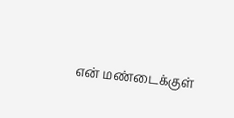என் மண்டைக்குள்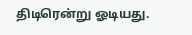திடிரென்று ஓடியது.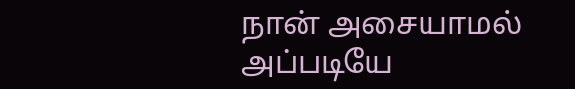நான் அசையாமல் அப்படியே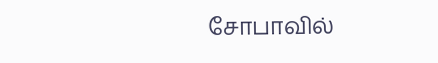சோபாவில்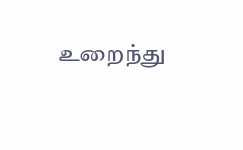உறைந்து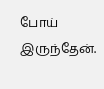போய் இருந்தேன்.